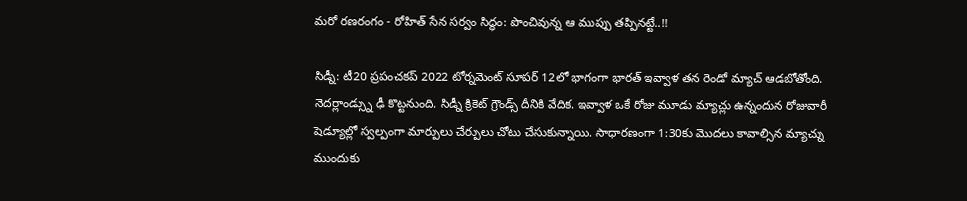మరో రణరంగం - రోహిత్ సేన సర్వం సిద్ధం: పొంచివున్న ఆ ముప్పు తప్పినట్టే..!!

సిడ్నీ: టీ20 ప్రపంచకప్ 2022 టోర్నమెంట్ సూపర్ 12లో భాగంగా భారత్ ఇవ్వాళ తన రెండో మ్యాచ్ ఆడబోతోంది. నెదర్లాండ్స్ను ఢీ కొట్టనుంది. సిడ్నీ క్రికెట్ గ్రౌండ్స్ దీనికి వేదిక. ఇవ్వాళ ఒకే రోజు మూడు మ్యాచ్లు ఉన్నందున రోజువారీ షెడ్యూల్లో స్వల్పంగా మార్పులు చేర్పులు చోటు చేసుకున్నాయి. సాధారణంగా 1:30కు మొదలు కావాల్సిన మ్యాచ్ను ముందుకు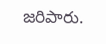జరిపారు.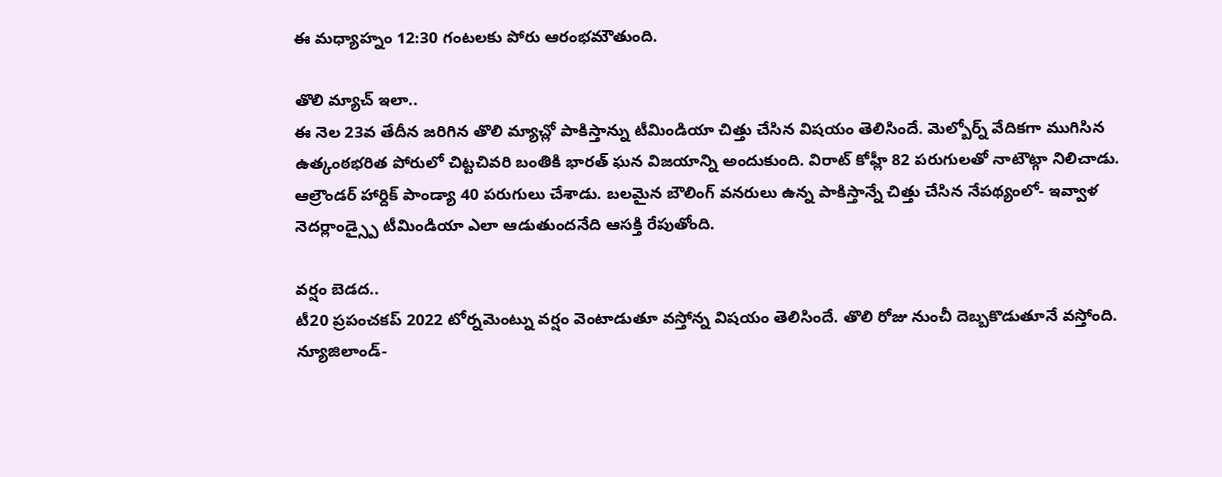ఈ మధ్యాహ్నం 12:30 గంటలకు పోరు ఆరంభమౌతుంది.

తొలి మ్యాచ్ ఇలా..
ఈ నెల 23వ తేదీన జరిగిన తొలి మ్యాచ్లో పాకిస్తాన్ను టీమిండియా చిత్తు చేసిన విషయం తెలిసిందే. మెల్బోర్న్ వేదికగా ముగిసిన ఉత్కంఠభరిత పోరులో చిట్టచివరి బంతికి భారత్ ఘన విజయాన్ని అందుకుంది. విరాట్ కోహ్లీ 82 పరుగులతో నాటౌట్గా నిలిచాడు. ఆల్రౌండర్ హార్దిక్ పాండ్యా 40 పరుగులు చేశాడు. బలమైన బౌలింగ్ వనరులు ఉన్న పాకిస్తాన్నే చిత్తు చేసిన నేపథ్యంలో- ఇవ్వాళ నెదర్లాండ్స్పై టీమిండియా ఎలా ఆడుతుందనేది ఆసక్తి రేపుతోంది.

వర్షం బెడద..
టీ20 ప్రపంచకప్ 2022 టోర్నమెంట్ను వర్షం వెంటాడుతూ వస్తోన్న విషయం తెలిసిందే. తొలి రోజు నుంచీ దెబ్బకొడుతూనే వస్తోంది. న్యూజిలాండ్-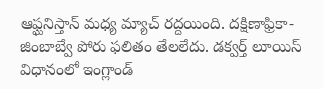ఆఫ్ఘనిస్తాన్ మధ్య మ్యాచ్ రద్దయింది. దక్షిణాఫ్రికా-జింబాబ్వే పోరు ఫలితం తేలలేదు. డక్వర్త్ లూయిస్ విధానంలో ఇంగ్లాండ్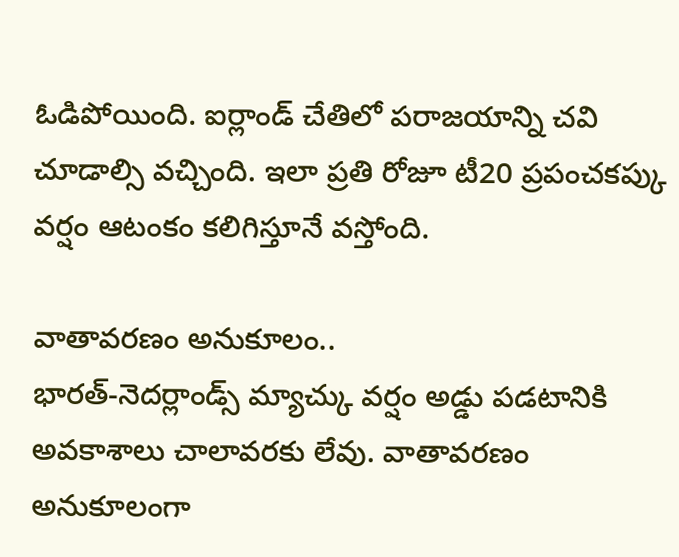ఓడిపోయింది. ఐర్లాండ్ చేతిలో పరాజయాన్ని చవి చూడాల్సి వచ్చింది. ఇలా ప్రతి రోజూ టీ20 ప్రపంచకప్కు వర్షం ఆటంకం కలిగిస్తూనే వస్తోంది.

వాతావరణం అనుకూలం..
భారత్-నెదర్లాండ్స్ మ్యాచ్కు వర్షం అడ్డు పడటానికి అవకాశాలు చాలావరకు లేవు. వాతావరణం అనుకూలంగా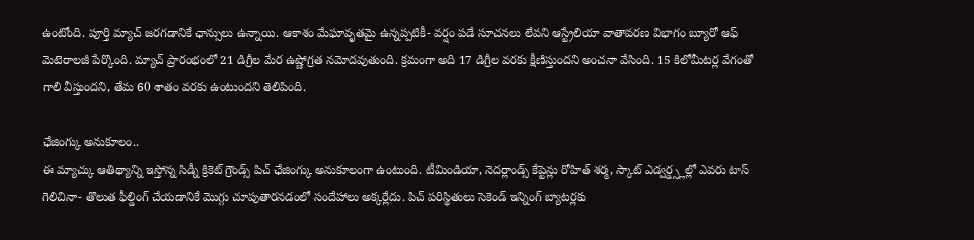ఉంటోంది. పూర్తి మ్యాచ్ జరగడానికే ఛాన్సులు ఉన్నాయి. ఆకాశం మేఘావృతమై ఉన్నప్పటికీ- వర్షం పడే సూచనలు లేవని ఆస్ట్రేలియా వాతావరణ విభాగం బ్యూరో ఆఫ్ మెటెరాలజీ పేర్కొంది. మ్యాచ్ ప్రారంభంలో 21 డిగ్రీల మేర ఉష్ణోగ్రత నమోదవుతుంది. క్రమంగా అది 17 డిగ్రీల వరకు క్షీణిస్తుందని అంచనా వేసింది. 15 కిలోమీటర్ల వేగంతో గాలి వీస్తుందని, తేమ 60 శాతం వరకు ఉంటుందని తెలిపింది.

ఛేజింగ్కు అనుకూలం..
ఈ మ్యాచ్కు ఆతిథ్యాన్ని ఇస్తోన్న సిడ్నీ క్రికెట్ గ్రౌండ్స్ పిచ్ ఛేజింగ్కు అనుకూలంగా ఉంటుంది. టీమిండియా, నెదర్లాండ్స్ కేప్టెన్లు రోహిత్ శర్మ, స్కాట్ ఎడ్వర్డ్స్లల్లో ఎవరు టాస్ గెలిచినా- తొలుత ఫీల్డింగ్ చేయడానికే మొగ్గు చూపుతారనడంలో సందేహాలు అక్కర్లేదు. పిచ్ పరిస్థితులు సెకెండ్ ఇన్నింగ్ బ్యాటర్లకు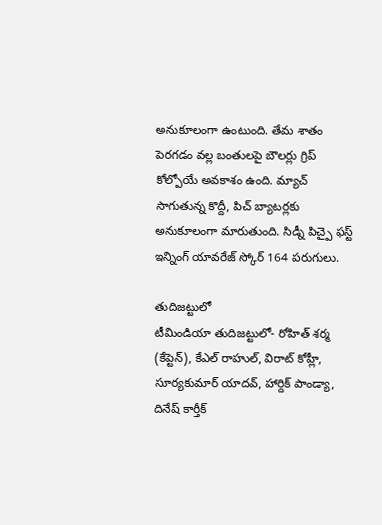అనుకూలంగా ఉంటుంది. తేమ శాతం పెరగడం వల్ల బంతులపై బౌలర్లు గ్రిప్ కోల్పోయే అవకాశం ఉంది. మ్యాచ్ సాగుతున్న కొద్దీ, పిచ్ బ్యాటర్లకు అనుకూలంగా మారుతుంది. సిడ్నీ పిచ్పై ఫస్ట్ ఇన్నింగ్ యావరేజ్ స్కోర్ 164 పరుగులు.

తుదిజట్టులో
టీమిండియా తుదిజట్టులో- రోహిత్ శర్మ (కేప్టెన్), కేఎల్ రాహుల్, విరాట్ కోహ్లీ, సూర్యకుమార్ యాదవ్, హార్దిక్ పాండ్యా, దినేష్ కార్తీక్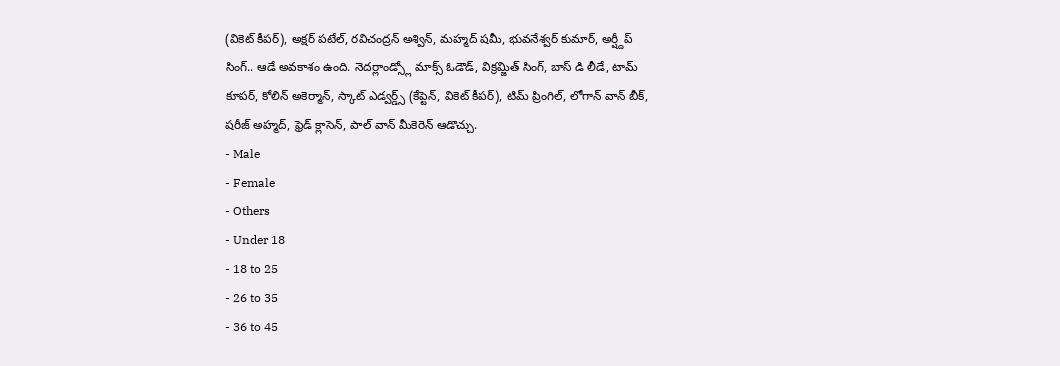(వికెట్ కీపర్), అక్షర్ పటేల్, రవిచంద్రన్ అశ్విన్, మహ్మద్ షమీ, భువనేశ్వర్ కుమార్, అర్ష్దీప్ సింగ్.. ఆడే అవకాశం ఉంది. నెదర్లాండ్స్లో మాక్స్ ఓడౌడ్, విక్రమ్జిత్ సింగ్, బాస్ డి లీడే, టామ్ కూపర్, కోలిన్ అకెర్మాన్, స్కాట్ ఎడ్వర్డ్స్ (కేప్టెన్, వికెట్ కీపర్), టిమ్ ప్రింగిల్, లోగాన్ వాన్ బీక్, షరీజ్ అహ్మద్, ఫ్రెడ్ క్లాసెన్, పాల్ వాన్ మీకెరెన్ ఆడొచ్చు.
- Male
- Female
- Others
- Under 18
- 18 to 25
- 26 to 35
- 36 to 45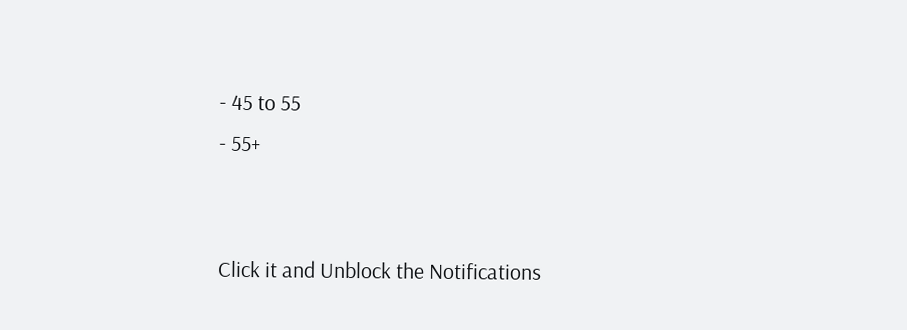- 45 to 55
- 55+


Click it and Unblock the Notifications